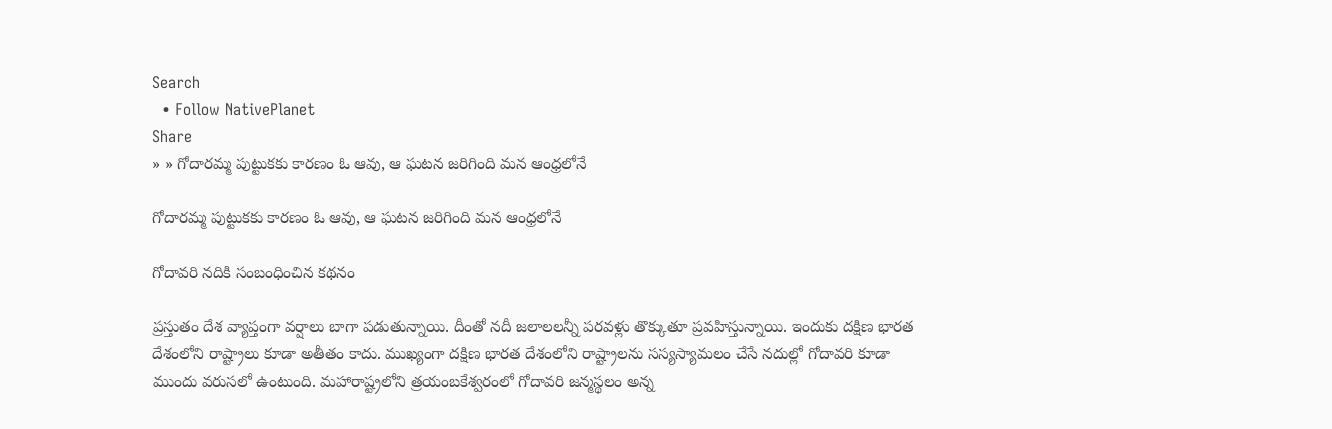Search
  • Follow NativePlanet
Share
» » గోదారమ్మ పుట్టుకకు కారణం ఓ ఆవు, ఆ ఘటన జరిగింది మన ఆంధ్రలోనే

గోదారమ్మ పుట్టుకకు కారణం ఓ ఆవు, ఆ ఘటన జరిగింది మన ఆంధ్రలోనే

గోదావరి నదికి సంబంధించిన కథనం

ప్రస్తుతం దేశ వ్యాప్తంగా వర్షాలు బాగా పడుతున్నాయి. దీంతో నదీ జలాలలన్నీ పరవళ్లు తొక్కుతూ ప్రవహిస్తున్నాయి. ఇందుకు దక్షిణ భారత దేశంలోని రాష్ట్రాలు కూడా అతీతం కాదు. ముఖ్యంగా దక్షిణ భారత దేశంలోని రాష్ట్రాలను సస్యస్యామలం చేసే నదుల్లో గోదావరి కూడా ముందు వరుసలో ఉంటుంది. మహారాష్ట్రలోని త్రయంబకేశ్వరంలో గోదావరి జన్మస్థలం అన్న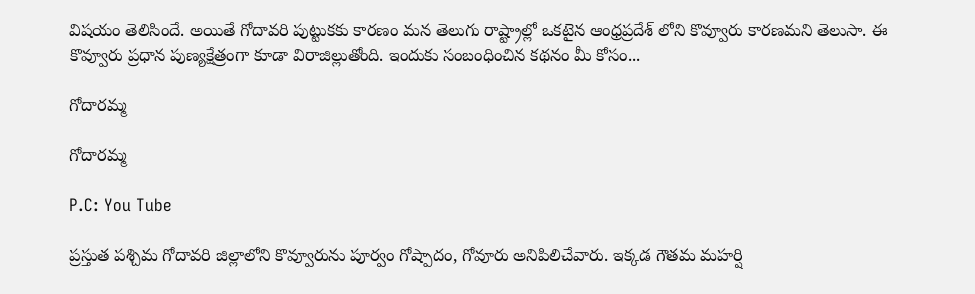విషయం తెలిసిందే. అయితే గోదావరి పుట్టుకకు కారణం మన తెలుగు రాష్ట్రాల్లో ఒకటైన ఆంధ్రప్రదేశ్ లోని కొవ్వూరు కారణమని తెలుసా. ఈ కొవ్వూరు ప్రధాన పుణ్యక్షేత్రంగా కూడా విరాజిల్లుతోంది. ఇందుకు సంబంధించిన కథనం మీ కోసం...

గోదారమ్మ

గోదారమ్మ

P.C: You Tube

ప్రస్తుత పశ్చిమ గోదావరి జిల్లాలోని కొవ్వూరును పూర్వం గోష్పాదం, గోవూరు అనిపిలిచేవారు. ఇక్కడ గౌతమ మహర్షి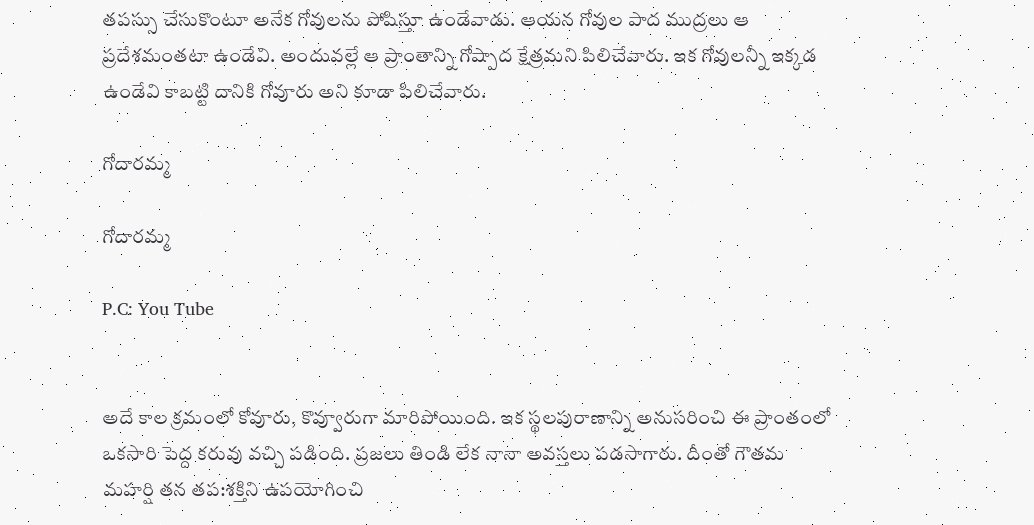తపస్సు చేసుకొంటూ అనేక గోవులను పోషిస్తూ ఉండేవాడు. ఆయన గోవుల పాద ముద్రలు ఆ ప్రదేశమంతటా ఉండేవి. అందువల్లే ఆ ప్రాంతాన్ని గోష్పాద క్షేత్రమని పిలిచేవారు. ఇక గోవులన్నీ ఇక్కడ ఉండేవి కాబట్టి దానికి గోవూరు అని కూడా పిలిచేవారు.

గోదారమ్మ

గోదారమ్మ

P.C: You Tube


అదే కాల క్రమంలో కోవూరు, కొవ్వూరుగా మారిపోయింది. ఇక స్థలపురాణాన్ని అనుసరించి ఈ ప్రాంతంలో ఒకసారి పెద్ద కరువు వచ్చి పడింది. ప్రజలు తిండి లేక నానా అవస్తలు పడసాగారు. దీంతో గౌతమ మహర్షి తన తప:శక్తిని ఉపయోగించి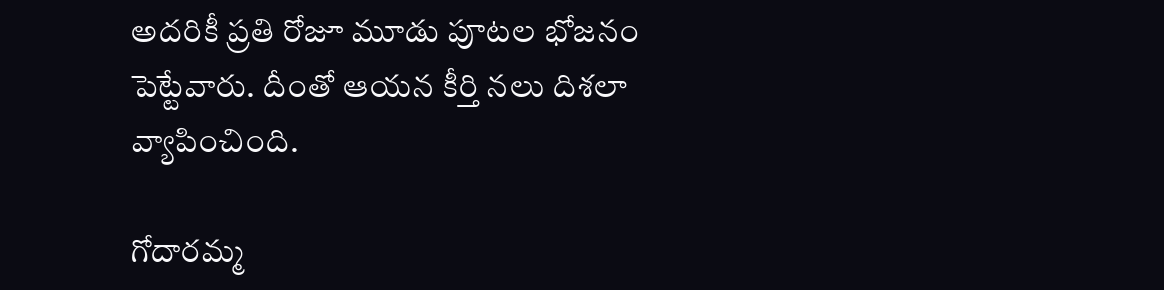అదరికీ ప్రతి రోజూ మూడు పూటల భోజనం పెట్టేవారు. దీంతో ఆయన కీర్తి నలు దిశలా వ్యాపించింది.

గోదారమ్మ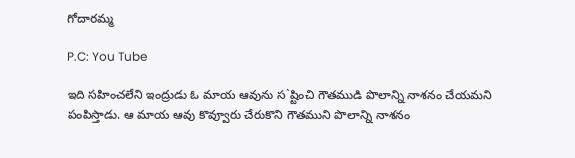గోదారమ్మ

P.C: You Tube

ఇది సహించలేని ఇంద్రుడు ఓ మాయ ఆవును స`ష్టించి గౌతముడి పొలాన్ని నాశనం చేయమని పంపిస్తాడు. ఆ మాయ ఆవు కొవ్వూరు చేరుకొని గౌతముని పొలాన్ని నాశనం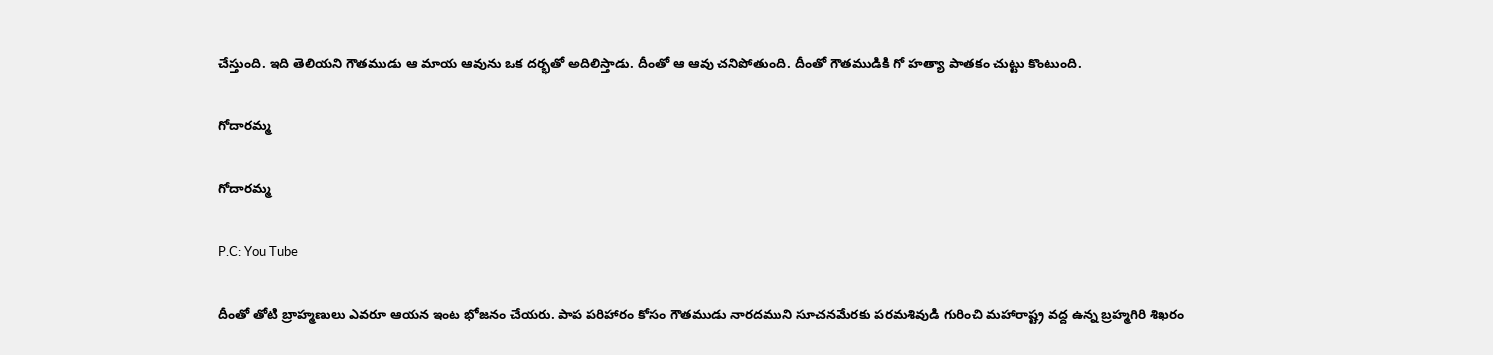చేస్తుంది. ఇది తెలియని గౌతముడు ఆ మాయ ఆవును ఒక దర్భతో అదిలిస్తాడు. దీంతో ఆ ఆవు చనిపోతుంది. దీంతో గౌతముడికి గో హత్యా పాతకం చుట్టు కొంటుంది.

గోదారమ్మ

గోదారమ్మ

P.C: You Tube

దీంతో తోటి బ్రాహ్మణులు ఎవరూ ఆయన ఇంట భోజనం చేయరు. పాప పరిహారం కోసం గౌతముడు నారదముని సూచనమేరకు పరమశివుడి గురించి మహారాష్ట్ర వద్ద ఉన్న బ్రహ్మగిరి శిఖరం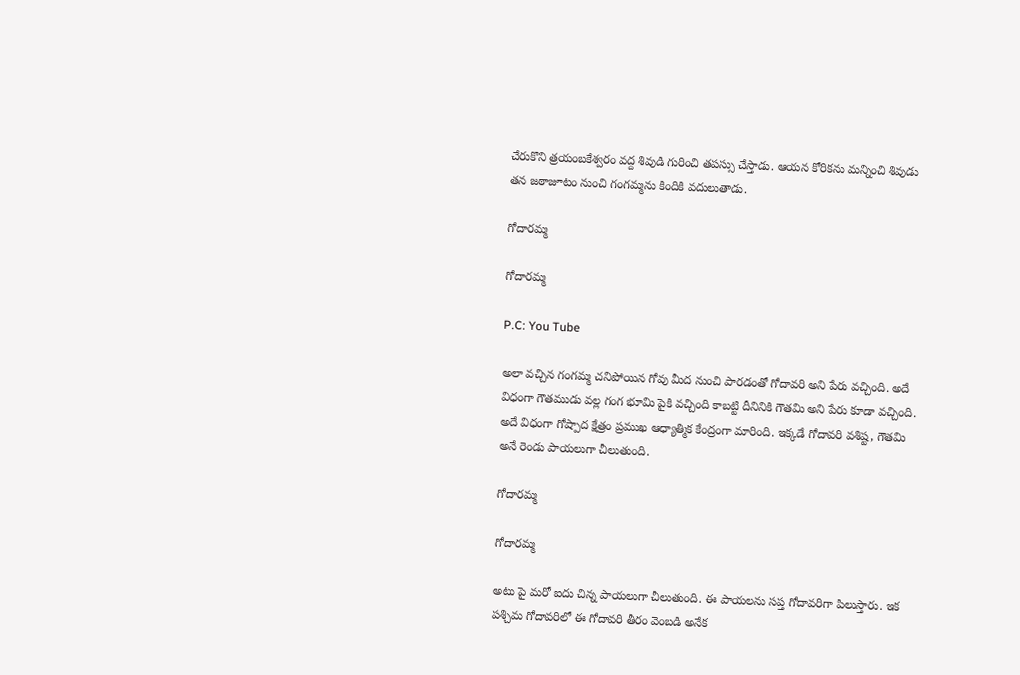చేరుకొని త్రయంబకేశ్వరం వద్ద శివుడి గురించి తపస్సు చేస్తాడు. ఆయన కోరికను మన్నించి శివుడు తన జఠాజూటం నుంచి గంగమ్మను కిందికి వదులుతాడు.

గోదారమ్మ

గోదారమ్మ

P.C: You Tube

అలా వచ్చిన గంగమ్మ చనిపోయిన గోవు మీద నుంచి పారడంతో గోదావరి అని పేరు వచ్చింది. అదే విధంగా గౌతముడు వల్ల గంగ భూమి పైకి వచ్చింది కాబట్టి దీనినికి గౌతమి అని పేరు కూడా వచ్చింది. అదే విధంగా గోష్పాద క్షేత్రం ప్రముఖ ఆధ్యాత్మిక కేంద్రంగా మారింది. ఇక్కడే గోదావరి వశిష్ట, గౌతమి అనే రెండు పాయలుగా చీలుతుంది.

గోదారమ్మ

గోదారమ్మ

అటు పై మరో ఐదు చిన్న పాయలుగా చీలుతుంది. ఈ పాయలను సప్త గోదావరిగా పిలుస్తారు. ఇక పశ్చిమ గోదావరిలో ఈ గోదావరి తీరం వెంబడి అనేక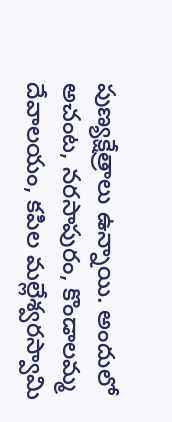పుణ్యక్షేత్రాలు ఉన్నాయి. అందులో అచంట, నరసాపురం, కొండాలమ్మ దేవాలయం, కపిల మల్లేశ్వరస్వామి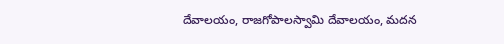దేవాలయం, రాజగోపాలస్వామి దేవాలయం, మదన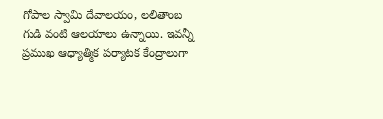గోపాల స్వామి దేవాలయం, లలితాంబ గుడి వంటి ఆలయాలు ఉన్నాయి. ఇవన్నీ ప్రముఖ ఆధ్యాత్మిక పర్యాటక కేంద్రాలుగా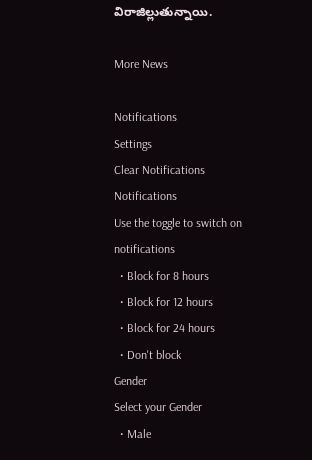విరాజిల్లుతున్నాయి.

More News

Notifications
Settings
Clear Notifications
Notifications
Use the toggle to switch on notifications
  • Block for 8 hours
  • Block for 12 hours
  • Block for 24 hours
  • Don't block
Gender
Select your Gender
  • Male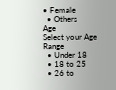• Female
  • Others
Age
Select your Age Range
  • Under 18
  • 18 to 25
  • 26 to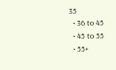35
  • 36 to 45
  • 45 to 55
  • 55+